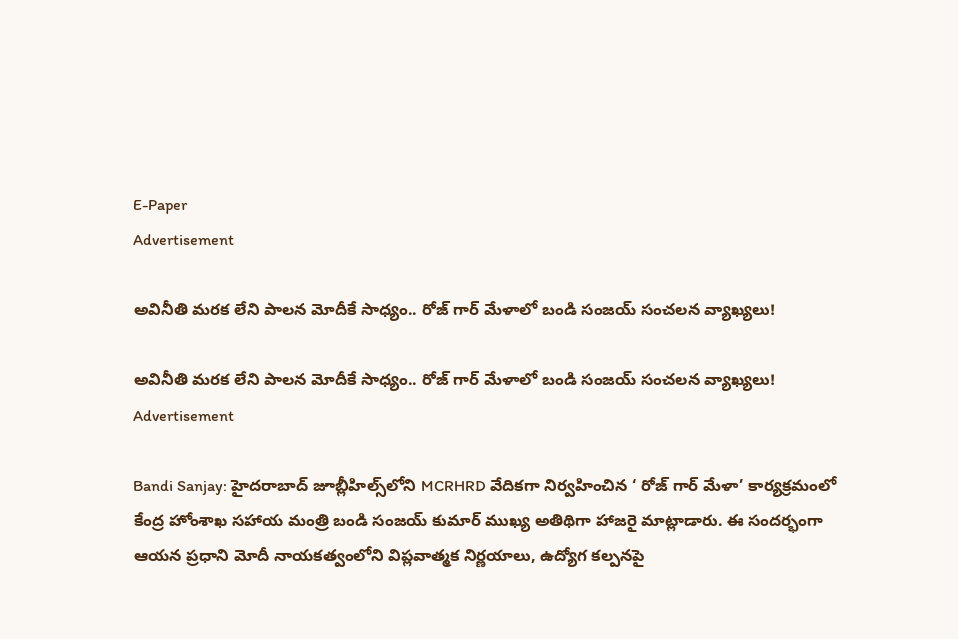E-Paper
Advertisement

అవినీతి మరక లేని పాలన మోదీకే సాధ్యం.. రోజ్ గార్ మేళాలో బండి సంజయ్ సంచలన వ్యాఖ్యలు!

అవినీతి మరక లేని పాలన మోదీకే సాధ్యం.. రోజ్ గార్ మేళాలో బండి సంజయ్ సంచలన వ్యాఖ్యలు!
Advertisement

Bandi Sanjay: హైదరాబాద్ జూబ్లీహిల్స్‌లోని MCRHRD వేదికగా నిర్వహించిన ‘ రోజ్ గార్ మేళా’ కార్యక్రమంలో కేంద్ర హోంశాఖ సహాయ మంత్రి బండి సంజయ్ కుమార్ ముఖ్య అతిథిగా హాజరై మాట్లాడారు. ఈ సందర్భంగా ఆయన ప్రధాని మోదీ నాయకత్వంలోని విప్లవాత్మక నిర్ణయాలు, ఉద్యోగ కల్పనపై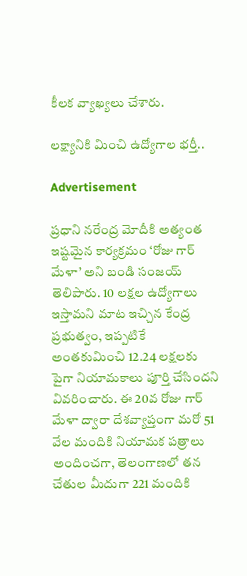కీలక వ్యాఖ్యలు చేశారు.

లక్ష్యానికి మించి ఉద్యోగాల భర్తీ..

Advertisement

ప్రధాని నరేంద్ర మోదీకి అత్యంత ఇష్టమైన కార్యక్రమం ‘రోజు గార్ మేళా’ అని బండి సంజయ్ తెలిపారు. 10 లక్షల ఉద్యోగాలు ఇస్తామని మాట ఇచ్చిన కేంద్ర ప్రభుత్వం, ఇప్పటికే అంతకుమించి 12.24 లక్షలకు పైగా నియామకాలు పూర్తి చేసిందని వివరించారు. ఈ 20వ రోజు గార్ మేళా ద్వారా దేశవ్యాప్తంగా మరో 51 వేల మందికి నియామక పత్రాలు అందించగా, తెలంగాణలో తన చేతుల మీదుగా 221 మందికి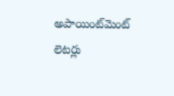అపాయింట్‌మెంట్ లెటర్లు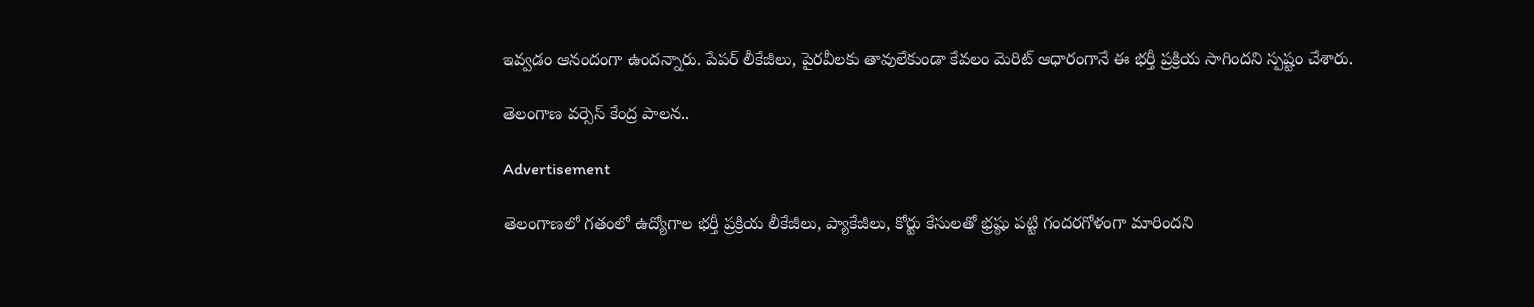ఇవ్వడం ఆనందంగా ఉందన్నారు. పేపర్ లీకేజీలు, పైరవీలకు తావులేకుండా కేవలం మెరిట్ ఆధారంగానే ఈ భర్తీ ప్రక్రియ సాగిందని స్పష్టం చేశారు.

తెలంగాణ వర్సెస్ కేంద్ర పాలన..

Advertisement

తెలంగాణలో గతంలో ఉద్యోగాల భర్తీ ప్రక్రియ లీకేజీలు, ప్యాకేజీలు, కోర్టు కేసులతో భ్రష్ఠు పట్టి గందరగోళంగా మారిందని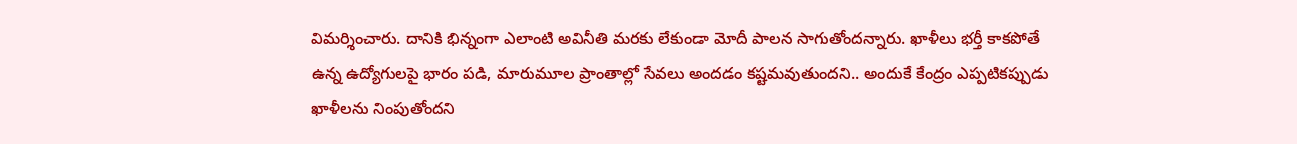విమర్శించారు. దానికి భిన్నంగా ఎలాంటి అవినీతి మరకు లేకుండా మోదీ పాలన సాగుతోందన్నారు. ఖాళీలు భర్తీ కాకపోతే ఉన్న ఉద్యోగులపై భారం పడి, మారుమూల ప్రాంతాల్లో సేవలు అందడం కష్టమవుతుందని.. అందుకే కేంద్రం ఎప్పటికప్పుడు ఖాళీలను నింపుతోందని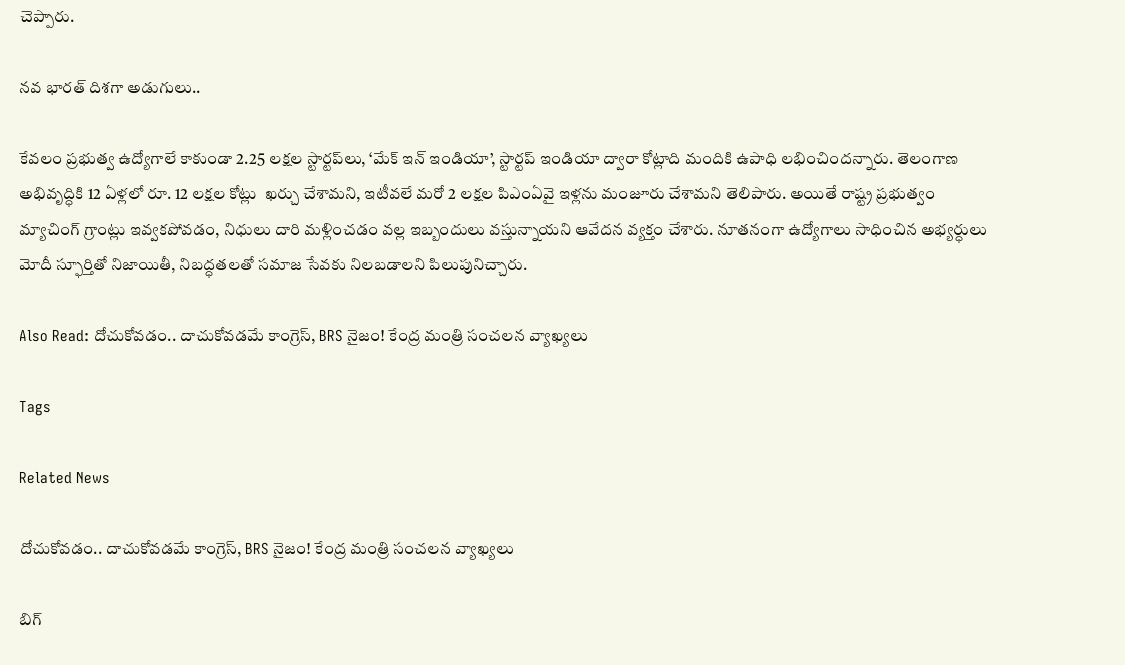చెప్పారు.

నవ భారత్ దిశగా అడుగులు..

కేవలం ప్రభుత్వ ఉద్యోగాలే కాకుండా 2.25 లక్షల స్టార్టప్‌లు, ‘మేక్ ఇన్ ఇండియా’, స్టార్టప్ ఇండియా ద్వారా కోట్లాది మందికి ఉపాధి లభించిందన్నారు. తెలంగాణ అభివృద్ధికి 12 ఏళ్లలో రూ. 12 లక్షల కోట్లు  ఖర్చు చేశామని, ఇటీవలే మరో 2 లక్షల పిఎంఏవై ఇళ్లను మంజూరు చేశామని తెలిపారు. అయితే రాష్ట్ర ప్రభుత్వం మ్యాచింగ్ గ్రాంట్లు ఇవ్వకపోవడం, నిధులు దారి మళ్లించడం వల్ల ఇబ్బందులు వస్తున్నాయని ఆవేదన వ్యక్తం చేశారు. నూతనంగా ఉద్యోగాలు సాధించిన అభ్యర్ధులు మోదీ స్ఫూర్తితో నిజాయితీ, నిబద్ధతలతో సమాజ సేవకు నిలబడాలని పిలుపునిచ్చారు.

Also Read: దోచుకోవడం.. దాచుకోవడమే కాంగ్రెస్, BRS నైజం! కేంద్ర మంత్రి సంచలన వ్యాఖ్యలు

Tags

Related News

దోచుకోవడం.. దాచుకోవడమే కాంగ్రెస్, BRS నైజం! కేంద్ర మంత్రి సంచలన వ్యాఖ్యలు

బిగ్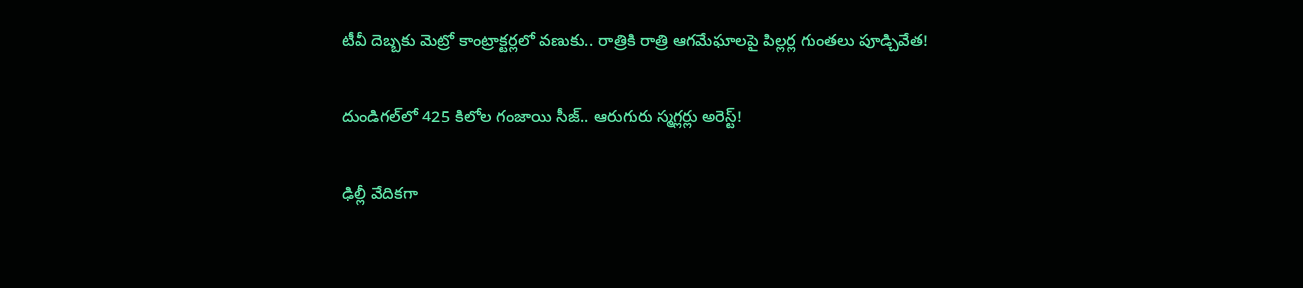టీవీ దెబ్బకు మెట్రో కాంట్రాక్టర్లలో వణుకు.. రాత్రికి రాత్రి ఆగమేఘాలపై పిల్లర్ల గుంతలు పూడ్చివేత!

దుండిగల్‌లో 425 కిలోల గంజాయి సీజ్.. ఆరుగురు స్మగ్లర్లు అరెస్ట్!

ఢిల్లీ వేదికగా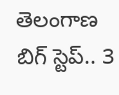తెలంగాణ బిగ్ స్టెప్.. 3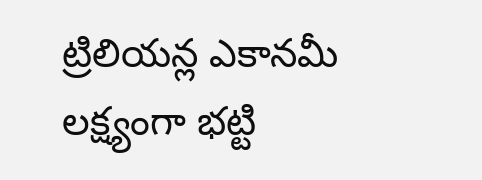ట్రిలియన్ల ఎకానమీ లక్ష్యంగా భట్టి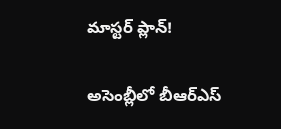మాస్టర్ ప్లాన్!

అసెంబ్లీలో బీఆర్ఎస్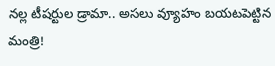నల్ల టీషర్టుల డ్రామా.. అసలు వ్యూహం బయటపెట్టిన మంత్రి!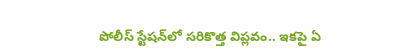పోలీస్ స్టేషన్‌లో సరికొత్త విప్లవం.. ఇకపై ఏ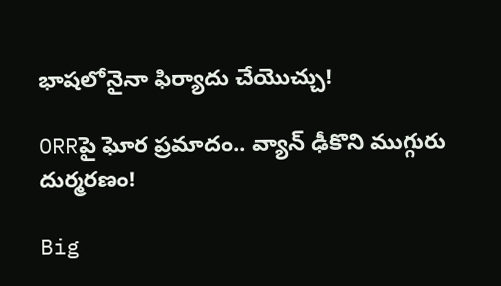భాషలోనైనా ఫిర్యాదు చేయొచ్చు!

ORRపై ఘోర ప్రమాదం.. వ్యాన్ ఢీకొని ముగ్గురు దుర్మరణం!

Big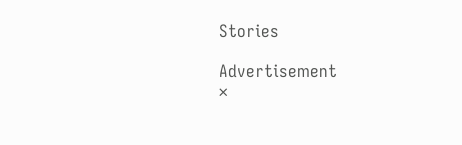Stories

Advertisement
×